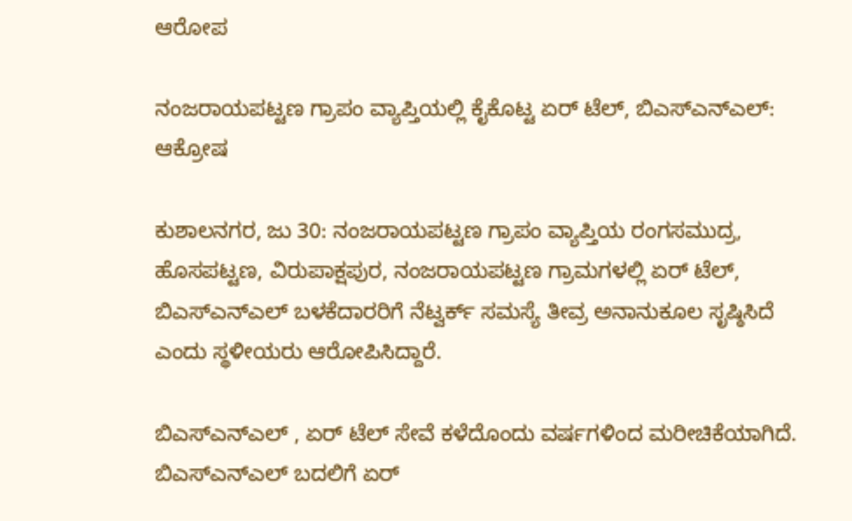ಆರೋಪ

ನಂಜರಾಯಪಟ್ಟಣ ಗ್ರಾಪಂ ವ್ಯಾಪ್ತಿಯಲ್ಲಿ ಕೈಕೊಟ್ಟ ಏರ್ ಟೆಲ್, ಬಿಎಸ್ಎನ್ಎಲ್: ಆಕ್ರೋಷ

ಕುಶಾಲನಗರ, ಜು 30: ನಂಜರಾಯಪಟ್ಟಣ ಗ್ರಾಪಂ ವ್ಯಾಪ್ತಿಯ ರಂಗಸಮುದ್ರ, ಹೊಸಪಟ್ಟಣ, ವಿರುಪಾಕ್ಷಪುರ, ನಂಜರಾಯಪಟ್ಟಣ ಗ್ರಾಮಗಳಲ್ಲಿ ಏರ್ ಟೆಲ್, ಬಿಎಸ್ಎನ್ಎಲ್ ಬಳಕೆದಾರರಿಗೆ ನೆಟ್ವರ್ಕ್ ಸಮಸ್ಯೆ ತೀವ್ರ ಅನಾನುಕೂಲ ಸೃಷ್ಠಿಸಿದೆ ಎಂದು ಸ್ಥಳೀಯರು ಆರೋಪಿಸಿದ್ದಾರೆ.

ಬಿಎಸ್ಎನ್ಎಲ್ , ಏರ್ ಟೆಲ್ ಸೇವೆ ಕಳೆದೊಂದು‌ ವರ್ಷಗಳಿಂದ ಮರೀಚಿಕೆಯಾಗಿದೆ. ಬಿಎಸ್ಎನ್ಎಲ್ ಬದಲಿಗೆ ಏರ್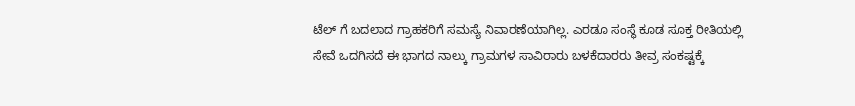ಟೆಲ್ ಗೆ ಬದಲಾದ ಗ್ರಾಹಕರಿಗೆ ಸಮಸ್ಯೆ ನಿವಾರಣೆಯಾಗಿಲ್ಲ. ಎರಡೂ ಸಂಸ್ಥೆ ಕೂಡ ಸೂಕ್ತ ರೀತಿಯಲ್ಲಿ ಸೇವೆ ಒದಗಿಸದೆ ಈ ಭಾಗದ ನಾಲ್ಕು ಗ್ರಾಮಗಳ ಸಾವಿರಾರು ಬಳಕೆದಾರರು ತೀವ್ರ ಸಂಕಷ್ಟಕ್ಕೆ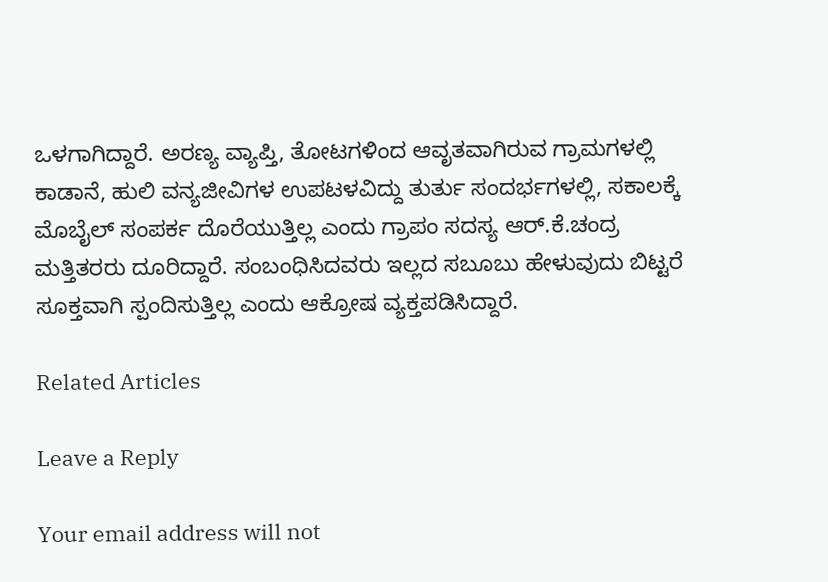ಒಳಗಾಗಿದ್ದಾರೆ. ಅರಣ್ಯ ವ್ಯಾಪ್ತಿ, ತೋಟಗಳಿಂದ ಆವೃತವಾಗಿರುವ ಗ್ರಾಮಗಳಲ್ಲಿ ಕಾಡಾನೆ, ಹುಲಿ ವನ್ಯಜೀವಿಗಳ ಉಪಟಳವಿದ್ದು ತುರ್ತು ಸಂದರ್ಭಗಳಲ್ಲಿ, ಸಕಾಲಕ್ಕೆ ಮೊಬೈಲ್ ಸಂಪರ್ಕ ದೊರೆಯುತ್ತಿಲ್ಲ ಎಂದು ಗ್ರಾಪಂ ಸದಸ್ಯ ಆರ್.ಕೆ.ಚಂದ್ರ ಮತ್ತಿತರರು ದೂರಿದ್ದಾರೆ. ಸಂಬಂಧಿಸಿದವರು ಇಲ್ಲದ ಸಬೂಬು ಹೇಳುವುದು ಬಿಟ್ಟರೆ ಸೂಕ್ತವಾಗಿ ಸ್ಪಂದಿಸುತ್ತಿಲ್ಲ ಎಂದು ಆಕ್ರೋಷ ವ್ಯಕ್ತಪಡಿಸಿದ್ದಾರೆ.

Related Articles

Leave a Reply

Your email address will not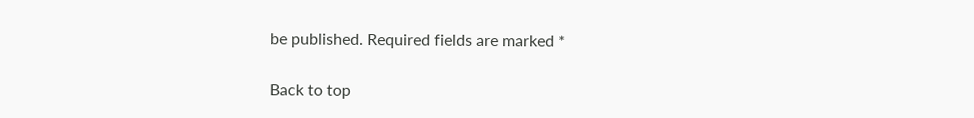be published. Required fields are marked *

Back to top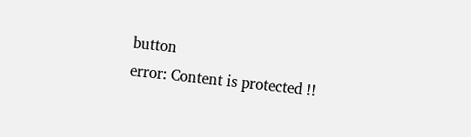button
error: Content is protected !!